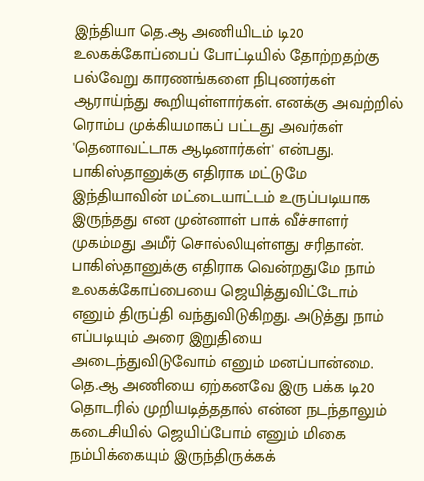இந்தியா தெ.ஆ அணியிடம் டி20 உலகக்கோப்பைப் போட்டியில் தோற்றதற்கு பல்வேறு காரணங்களை நிபுணர்கள் ஆராய்ந்து கூறியுள்ளார்கள். எனக்கு அவற்றில் ரொம்ப முக்கியமாகப் பட்டது அவர்கள் 'தெனாவட்டாக ஆடினார்கள்' என்பது. பாகிஸ்தானுக்கு எதிராக மட்டுமே இந்தியாவின் மட்டையாட்டம் உருப்படியாக இருந்தது என முன்னாள் பாக் வீச்சாளர் முகம்மது அமீர் சொல்லியுள்ளது சரிதான். பாகிஸ்தானுக்கு எதிராக வென்றதுமே நாம் உலகக்கோப்பையை ஜெயித்துவிட்டோம் எனும் திருப்தி வந்துவிடுகிறது. அடுத்து நாம் எப்படியும் அரை இறுதியை அடைந்துவிடுவோம் எனும் மனப்பான்மை. தெ.ஆ அணியை ஏற்கனவே இரு பக்க டி20 தொடரில் முறியடித்ததால் என்ன நடந்தாலும் கடைசியில் ஜெயிப்போம் எனும் மிகை நம்பிக்கையும் இருந்திருக்கக்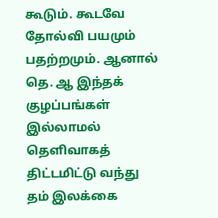கூடும். கூடவே தோல்வி பயமும் பதற்றமும். ஆனால் தெ. ஆ இந்தக் குழப்பங்கள் இல்லாமல் தெளிவாகத் திட்டமிட்டு வந்து தம் இலக்கை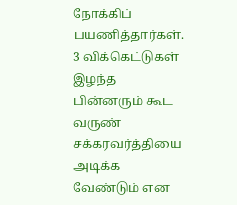நோக்கிப் பயணித்தார்கள். 3 விக்கெட்டுகள் இழந்த பின்னரும் கூட வருண் சக்கரவர்த்தியை அடிக்க வேண்டும் என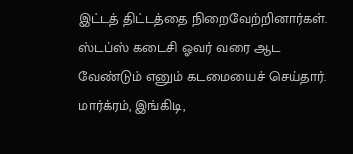இட்டத் திட்டத்தை நிறைவேற்றினார்கள். ஸ்டப்ஸ் கடைசி ஓவர் வரை ஆட வேண்டும் எனும் கடமையைச் செய்தார். மார்க்ரம், இங்கிடி,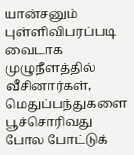யான்சனும் புள்ளிவிபரப்படி வைடாக முழுநீளத்தில் வீசினார்கள், மெதுப்பந்துகளை பூச்சொரிவது போல போட்டுக்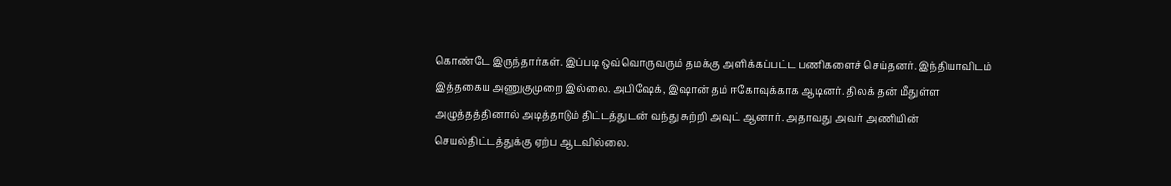கொண்டே இருந்தார்கள். இப்படி ஒவ்வொருவரும் தமக்கு அளிக்கப்பட்ட பணிகளைச் செய்தனர். இந்தியாவிடம் இத்தகைய அணுகுமுறை இல்லை. அபிஷேக், இஷான் தம் ஈகோவுக்காக ஆடினர். திலக் தன் மீதுள்ள அழுத்தத்தினால் அடித்தாடும் திட்டத்துடன் வந்து சுற்றி அவுட் ஆனார். அதாவது அவர் அணியின் செயல்திட்டத்துக்கு ஏற்ப ஆடவில்லை.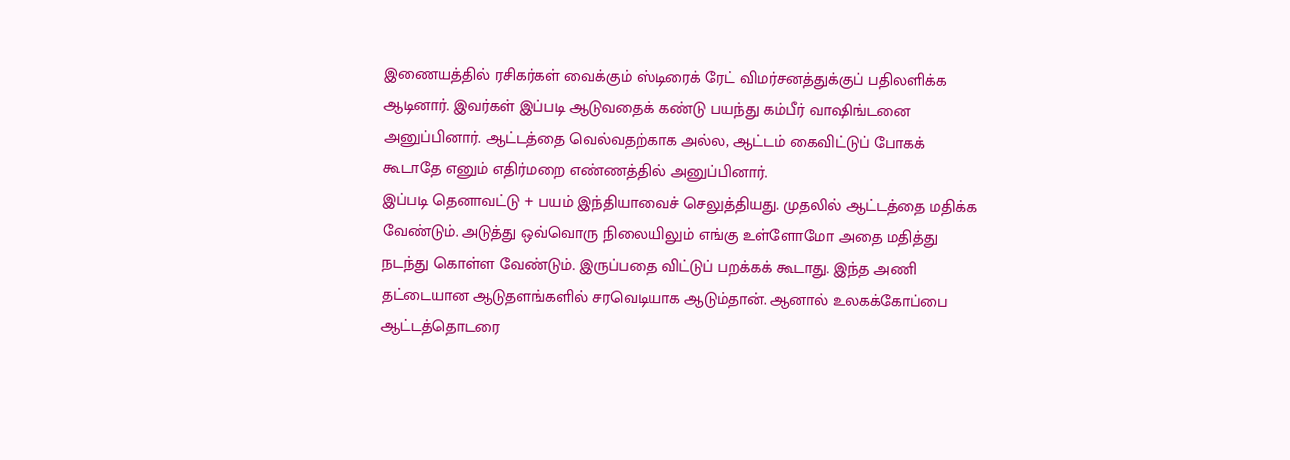இணையத்தில் ரசிகர்கள் வைக்கும் ஸ்டிரைக் ரேட் விமர்சனத்துக்குப் பதிலளிக்க ஆடினார். இவர்கள் இப்படி ஆடுவதைக் கண்டு பயந்து கம்பீர் வாஷிங்டனை அனுப்பினார். ஆட்டத்தை வெல்வதற்காக அல்ல, ஆட்டம் கைவிட்டுப் போகக் கூடாதே எனும் எதிர்மறை எண்ணத்தில் அனுப்பினார்.
இப்படி தெனாவட்டு + பயம் இந்தியாவைச் செலுத்தியது. முதலில் ஆட்டத்தை மதிக்க வேண்டும். அடுத்து ஒவ்வொரு நிலையிலும் எங்கு உள்ளோமோ அதை மதித்து நடந்து கொள்ள வேண்டும். இருப்பதை விட்டுப் பறக்கக் கூடாது. இந்த அணி தட்டையான ஆடுதளங்களில் சரவெடியாக ஆடும்தான். ஆனால் உலகக்கோப்பை ஆட்டத்தொடரை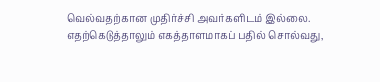வெல்வதற்கான முதிர்ச்சி அவர்களிடம் இல்லை. எதற்கெடுத்தாலும் எகத்தாளமாகப் பதில் சொல்வது,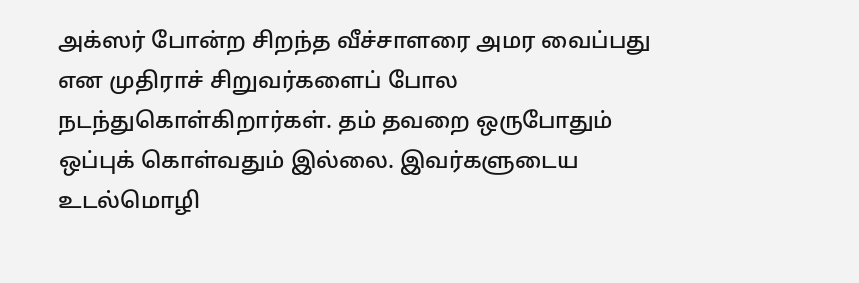அக்ஸர் போன்ற சிறந்த வீச்சாளரை அமர வைப்பது என முதிராச் சிறுவர்களைப் போல நடந்துகொள்கிறார்கள். தம் தவறை ஒருபோதும் ஒப்புக் கொள்வதும் இல்லை. இவர்களுடைய உடல்மொழி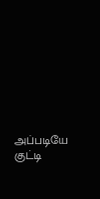அப்படியே குட்டி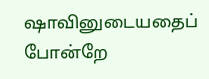ஷாவினுடையதைப் போன்றே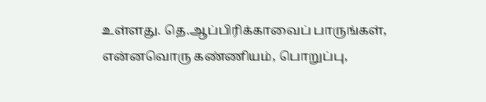உள்ளது. தெ.ஆப்பிரிக்காவைப் பாருங்கள், என்னவொரு கண்ணியம், பொறுப்பு,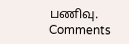பணிவு.
Comments